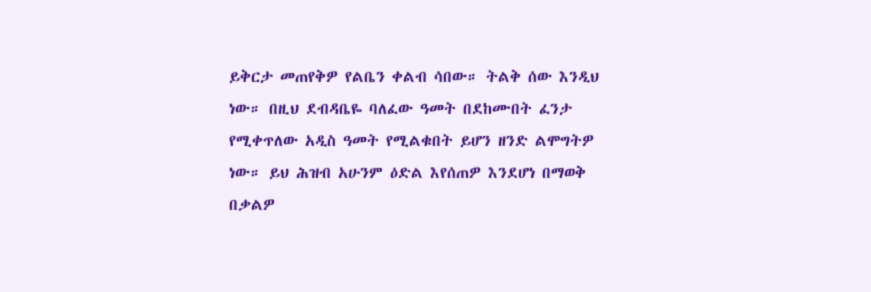ይቅርታ መጠየቅዎ የልቤን ቀልብ ሳበው። ትልቅ ሰው እንዲህ ነው። በዚህ ደብዳቤዬ ባለፈው ዓመት በደከሙበት ፈንታ የሚቀጥለው አዲስ ዓመት የሚልቁበት ይሆን ዘንድ ልሞግትዎ ነው። ይህ ሕዝብ አሁንም ዕድል እየሰጠዎ እንደሆነ በማወቅ በቃልዎ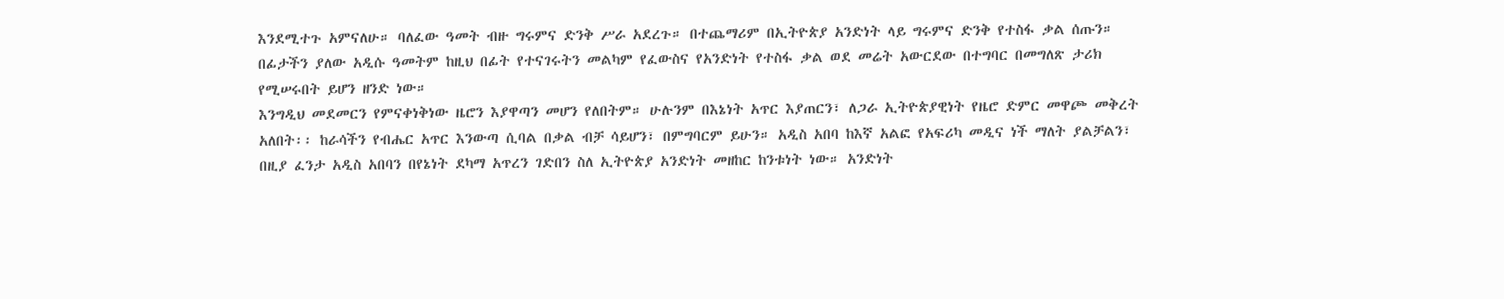እንደሚተጉ አምናለሁ። ባለፈው ዓመት ብዙ ግሩምና ድንቅ ሥራ አደረጉ። በተጨማሪም በኢትዮጵያ አንድነት ላይ ግሩምና ድንቅ የተስፋ ቃል ሰጡን። በፊታችን ያለው አዲሱ ዓመትም ከዚህ በፊት የተናገሩትን መልካም የፈውስና የአንድነት የተስፋ ቃል ወደ መሬት አውርደው በተግባር በመግለጽ ታሪክ የሚሠሩበት ይሆን ዘንድ ነው።
እንግዲህ መደመርን የምናቀነቅነው ዜሮን እያዋጣን መሆን የለበትም። ሁሉንም በእኔነት አጥር እያጠርን፣ ለጋራ ኢትዮጵያዊነት የዜሮ ድምር መዋጮ መቅረት አለበት፡፡ ከራሳችን የብሔር አጥር እንውጣ ሲባል በቃል ብቻ ሳይሆን፣ በምግባርም ይሁን። አዲስ አበባ ከእኛ አልፎ የአፍሪካ መዲና ነች ማለት ያልቻልን፣ በዚያ ፈንታ አዲስ አበባን በየኔነት ደካማ አጥረን ገድበን ስለ ኢትዮጵያ አንድነት መዘከር ከንቱነት ነው። አንድነት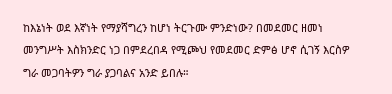ከእኔነት ወደ እኛነት የማያሻግረን ከሆነ ትርጉሙ ምንድነው? በመደመር ዘመነ መንግሥት እስክንድር ነጋ በምደረበዳ የሚጮህ የመደመር ድምፅ ሆኖ ሲገኝ እርስዎ ግራ መጋባትዎን ግራ ያጋባልና አንድ ይበሉ።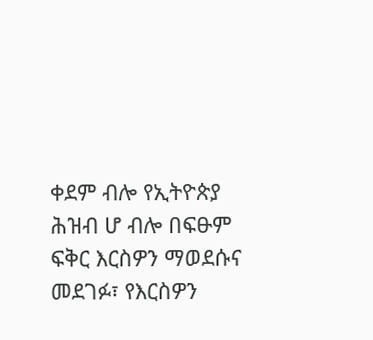ቀደም ብሎ የኢትዮጵያ ሕዝብ ሆ ብሎ በፍፁም ፍቅር እርስዎን ማወደሱና መደገፉ፣ የእርስዎን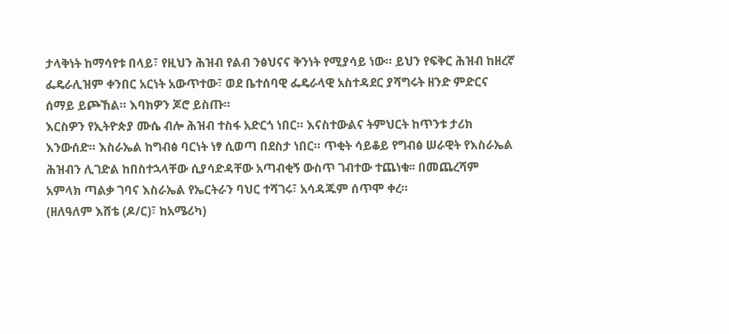ታላቅነት ከማሳየቱ በላይ፣ የዚህን ሕዝብ የልብ ንፅህናና ቅንነት የሚያሳይ ነው። ይህን የፍቅር ሕዝብ ከዘረኛ ፌዴራሊዝም ቀንበር አርነት አውጥተው፣ ወደ ቤተሰባዊ ፌዴራላዊ አስተዳደር ያሻግሩት ዘንድ ምድርና ሰማይ ይጮኸል። እባክዎን ጆሮ ይስጡ።
እርስዎን የኢትዮጵያ ሙሴ ብሎ ሕዝብ ተስፋ አድርጎ ነበር። እናስተውልና ትምህርት ከጥንቱ ታሪክ እንውሰድ። እስራኤል ከግብፅ ባርነት ነፃ ሲወጣ በደስታ ነበር። ጥቂት ሳይቆይ የግብፅ ሠራዊት የእስራኤል ሕዝብን ሊገድል ከበስተኋላቸው ሲያሳድዳቸው አጣብቂኝ ውስጥ ገብተው ተጨነቁ፡፡ በመጨረሻም አምላክ ጣልቃ ገባና እስራኤል የኤርትራን ባህር ተሻገሩ፣ አሳዳጁም ሰጥሞ ቀረ።
(ዘለዓለም እሸቴ (ዶ/ር)፣ ከአሜሪካ)